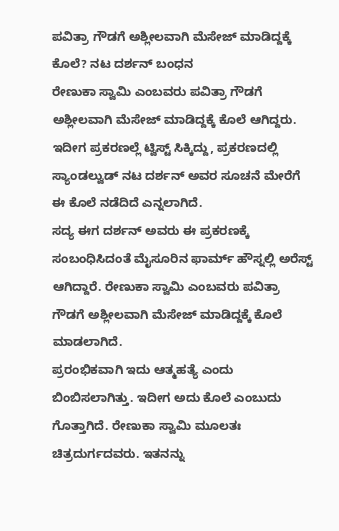ಪವಿತ್ರಾ ಗೌಡಗೆ ಅಶ್ಲೀಲವಾಗಿ ಮೆಸೇಜ್ ಮಾಡಿದ್ದಕ್ಕೆ ಕೊಲೆ? ನಟ ದರ್ಶನ್ ಬಂಧನ
ರೇಣುಕಾ ಸ್ವಾಮಿ ಎಂಬವರು ಪವಿತ್ರಾ ಗೌಡಗೆ ಅಶ್ಲೀಲವಾಗಿ ಮೆಸೇಜ್ ಮಾಡಿದ್ದಕ್ಕೆ ಕೊಲೆ ಆಗಿದ್ದರು. ಇದೀಗ ಪ್ರಕರಣಲ್ಲೆ ಟ್ವಿಸ್ಟ್ ಸಿಕ್ಕಿದ್ದು, ಪ್ರಕರಣದಲ್ಲಿ ಸ್ಯಾಂಡಲ್ವುಡ್ ನಟ ದರ್ಶನ್ ಅವರ ಸೂಚನೆ ಮೇರೆಗೆ ಈ ಕೊಲೆ ನಡೆದಿದೆ ಎನ್ನಲಾಗಿದೆ.
ಸದ್ಯ ಈಗ ದರ್ಶನ್ ಅವರು ಈ ಪ್ರಕರಣಕ್ಕೆ ಸಂಬಂಧಿಸಿದಂತೆ ಮೈಸೂರಿನ ಫಾರ್ಮ್ ಹೌಸ್ನಲ್ಲಿ ಅರೆಸ್ಟ್ ಆಗಿದ್ದಾರೆ. ರೇಣುಕಾ ಸ್ವಾಮಿ ಎಂಬವರು ಪವಿತ್ರಾ ಗೌಡಗೆ ಅಶ್ಲೀಲವಾಗಿ ಮೆಸೇಜ್ ಮಾಡಿದ್ದಕ್ಕೆ ಕೊಲೆ ಮಾಡಲಾಗಿದೆ.
ಪ್ರರಂಭಿಕವಾಗಿ ಇದು ಆತ್ಮಹತ್ಯೆ ಎಂದು ಬಿಂಬಿಸಲಾಗಿತ್ತು. ಇದೀಗ ಅದು ಕೊಲೆ ಎಂಬುದು ಗೊತ್ತಾಗಿದೆ. ರೇಣುಕಾ ಸ್ವಾಮಿ ಮೂಲತಃ ಚಿತ್ರದುರ್ಗದವರು. ಇತನನ್ನು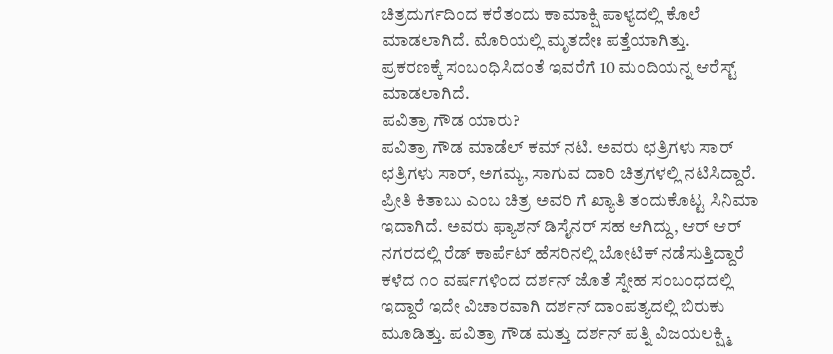ಚಿತ್ರದುರ್ಗದಿಂದ ಕರೆತಂದು ಕಾಮಾಕ್ಷಿ ಪಾಳ್ಯದಲ್ಲಿ ಕೊಲೆ ಮಾಡಲಾಗಿದೆ. ಮೊರಿಯಲ್ಲಿ ಮೃತದೇಃ ಪತ್ತೆಯಾಗಿತ್ತು.
ಪ್ರಕರಣಕ್ಕೆ ಸಂಬಂಧಿಸಿದಂತೆ ಇವರೆಗೆ 10 ಮಂದಿಯನ್ನ ಆರೆಸ್ಟ್ ಮಾಡಲಾಗಿದೆ.
ಪವಿತ್ರಾ ಗೌಡ ಯಾರು?
ಪವಿತ್ರಾ ಗೌಡ ಮಾಡೆಲ್ ಕಮ್ ನಟಿ. ಅವರು ಛತ್ರಿಗಳು ಸಾರ್ ಛತ್ರಿಗಳು ಸಾರ್, ಅಗಮ್ಯ, ಸಾಗುವ ದಾರಿ ಚಿತ್ರಗಳಲ್ಲಿ ನಟಿಸಿದ್ದಾರೆ. ಪ್ರೀತಿ ಕಿತಾಬು ಎಂಬ ಚಿತ್ರ ಅವರಿ ಗೆ ಖ್ಯಾತಿ ತಂದುಕೊಟ್ಟ ಸಿನಿಮಾ ಇದಾಗಿದೆ. ಅವರು ಫ್ಯಾಶನ್ ಡಿಸೈನರ್ ಸಹ ಆಗಿದ್ದು, ಆರ್ ಆರ್ ನಗರದಲ್ಲಿ ರೆಡ್ ಕಾರ್ಪೆಟ್ ಹೆಸರಿನಲ್ಲಿ ಬೋಟಿಕ್ ನಡೆಸುತ್ತಿದ್ದಾರೆ
ಕಳೆದ ೧೦ ವರ್ಷಗಳಿಂದ ದರ್ಶನ್ ಜೊತೆ ಸ್ನೇಹ ಸಂಬಂಧದಲ್ಲಿ ಇದ್ದಾರೆ ಇದೇ ವಿಚಾರವಾಗಿ ದರ್ಶನ್ ದಾಂಪತ್ಯದಲ್ಲಿ ಬಿರುಕು ಮೂಡಿತ್ತು. ಪವಿತ್ರಾ ಗೌಡ ಮತ್ತು ದರ್ಶನ್ ಪತ್ನಿ ವಿಜಯಲಕ್ಷ್ಮಿ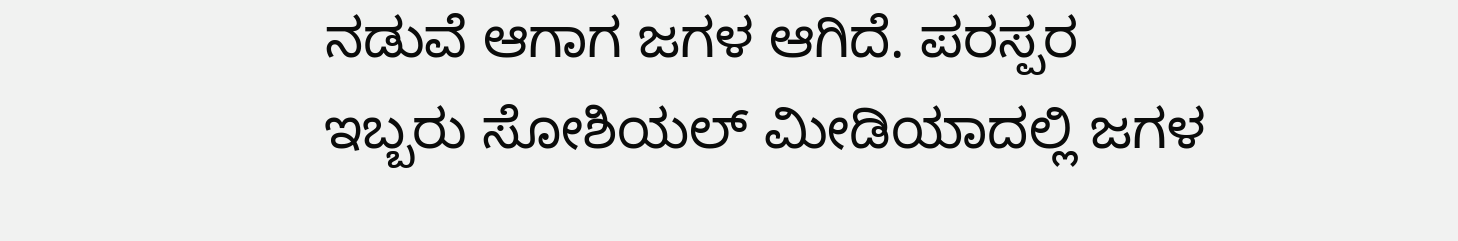ನಡುವೆ ಆಗಾಗ ಜಗಳ ಆಗಿದೆ. ಪರಸ್ಪರ ಇಬ್ಬರು ಸೋಶಿಯಲ್ ಮೀಡಿಯಾದಲ್ಲಿ ಜಗಳ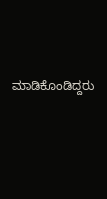ಮಾಡಿಕೊಂಡಿದ್ದರು